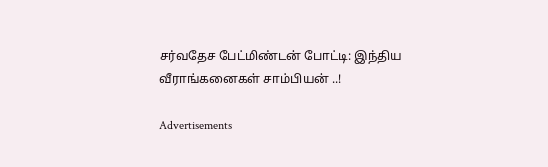சர்வதேச பேட்மிண்டன் போட்டி: இந்திய வீராங்கனைகள் சாம்பியன் ..!

Advertisements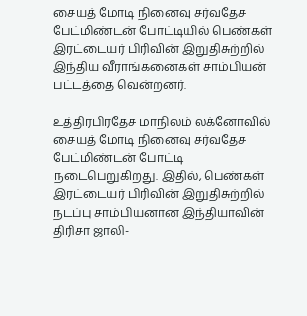சையத் மோடி நினைவு சர்வதேச பேட்மிண்டன் போட்டியில் பெண்கள் இரட்டையர் பிரிவின் இறுதிசுற்றில் இந்திய வீராங்கனைகள் சாம்பியன் பட்டத்தை வென்றனர்.

உத்திரபிரதேச மாநிலம் லக்னோவில் சையத் மோடி நினைவு சர்வதேச பேட்மிண்டன் போட்டி நடைபெறுகிறது. இதில், பெண்கள் இரட்டையர் பிரிவின் இறுதிசுற்றில் நடப்பு சாம்பியனான இந்தியாவின் திரிசா ஜாலி-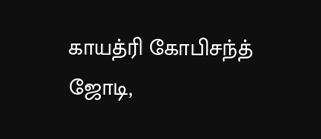காயத்ரி கோபிசந்த் ஜோடி,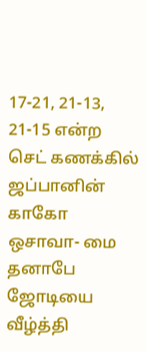17-21, 21-13, 21-15 என்ற செட் கணக்கில் ஜப்பானின் காகோ ஒசாவா- மை தனாபே ஜோடியை வீழ்த்தி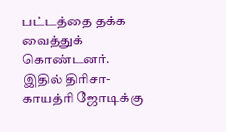பட்டத்தை தக்க வைத்துக் கொண்டனர். இதில் திரிசா- காயத்ரி ஜோடிக்கு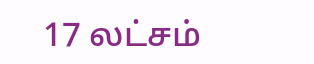17 லட்சம்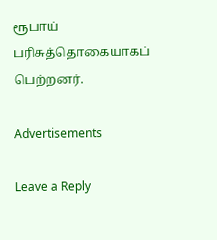ரூபாய் பரிசுத்தொகையாகப் பெற்றனர்.

Advertisements

Leave a Reply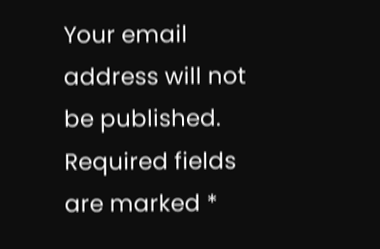Your email address will not be published. Required fields are marked *